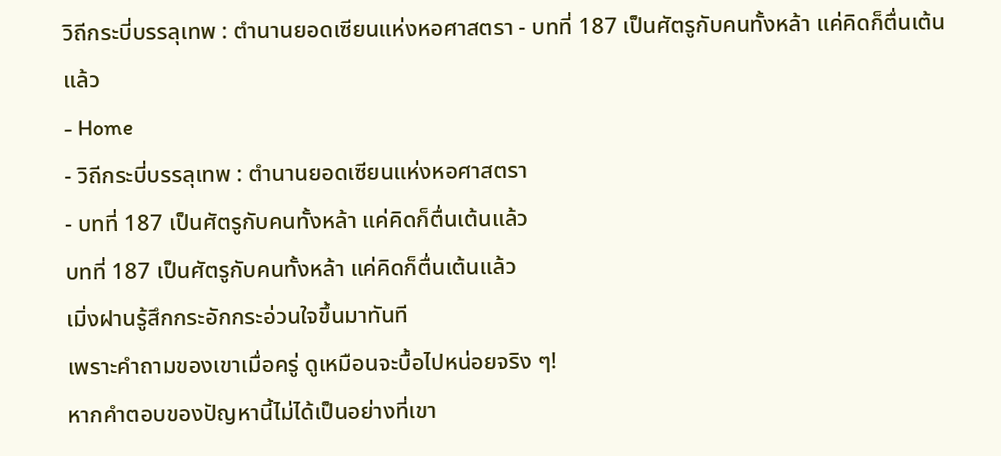วิถีกระบี่บรรลุเทพ : ตำนานยอดเซียนแห่งหอศาสตรา - บทที่ 187 เป็นศัตรูกับคนทั้งหล้า แค่คิดก็ตื่นเต้นแล้ว
- Home
- วิถีกระบี่บรรลุเทพ : ตำนานยอดเซียนแห่งหอศาสตรา
- บทที่ 187 เป็นศัตรูกับคนทั้งหล้า แค่คิดก็ตื่นเต้นแล้ว
บทที่ 187 เป็นศัตรูกับคนทั้งหล้า แค่คิดก็ตื่นเต้นแล้ว
เมิ่งฝานรู้สึกกระอักกระอ่วนใจขึ้นมาทันที
เพราะคำถามของเขาเมื่อครู่ ดูเหมือนจะบื้อไปหน่อยจริง ๆ!
หากคำตอบของปัญหานี้ไม่ได้เป็นอย่างที่เขา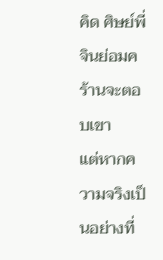คิด ศิษย์พี่จินย่อมคร้านจะตอบเขา
แต่หากความจริงเป็นอย่างที่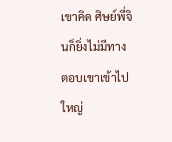เขาคิด ศิษย์พี่จินก็ยิ่งไม่มีทางตอบเขาเข้าไปใหญ่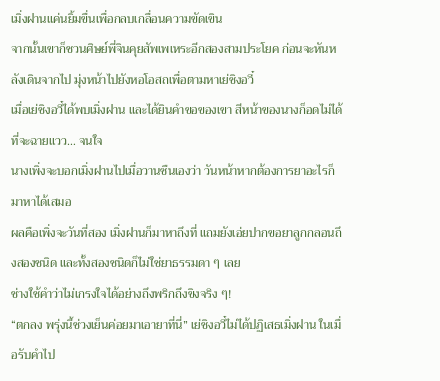เมิ่งฝานแค่นยิ้มขื่นเพื่อกลบเกลื่อนความขัดเขิน
จากนั้นเขาก็ชวนศิษย์พี่จินคุยสัพเพเหระอีกสองสามประโยค ก่อนจะหันหลังเดินจากไป มุ่งหน้าไปยังหอโอสถเพื่อตามหาเย่ชิงอวี๋
เมื่อเย่ชิงอวี๋ได้พบเมิ่งฝาน และได้ยินคำขอของเขา สีหน้าของนางก็อดไม่ได้ที่จะฉายแวว… จนใจ
นางเพิ่งจะบอกเมิ่งฝานไปเมื่อวานซืนเองว่า วันหน้าหากต้องการยาอะไรก็มาหาได้เสมอ
ผลคือเพิ่งจะวันที่สอง เมิ่งฝานก็มาหาถึงที่ แถมยังเอ่ยปากขอยาลูกกลอนถึงสองชนิด และทั้งสองชนิดก็ไม่ใช่ยาธรรมดา ๆ เลย
ช่างใช้คำว่าไม่เกรงใจได้อย่างถึงพริกถึงขิงจริง ๆ!
“ตกลง พรุ่งนี้ช่วงเย็นค่อยมาเอายาที่นี่” เย่ชิงอวี๋ไม่ได้ปฏิเสธเมิ่งฝาน ในเมื่อรับคำไป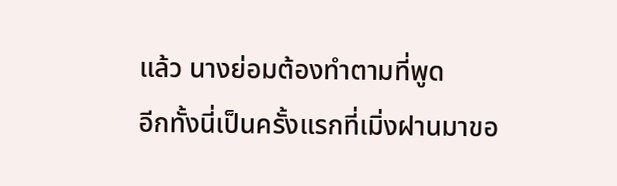แล้ว นางย่อมต้องทำตามที่พูด
อีกทั้งนี่เป็นครั้งแรกที่เมิ่งฝานมาขอ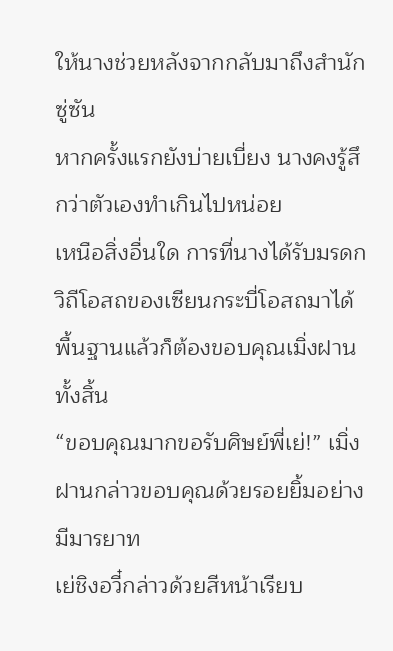ให้นางช่วยหลังจากกลับมาถึงสำนักซู่ซัน
หากครั้งแรกยังบ่ายเบี่ยง นางคงรู้สึกว่าตัวเองทำเกินไปหน่อย
เหนือสิ่งอื่นใด การที่นางได้รับมรดกวิถีโอสถของเซียนกระบี่โอสถมาได้ พื้นฐานแล้วก็ต้องขอบคุณเมิ่งฝานทั้งสิ้น
“ขอบคุณมากขอรับศิษย์พี่เย่!” เมิ่งฝานกล่าวขอบคุณด้วยรอยยิ้มอย่างมีมารยาท
เย่ชิงอวี๋กล่าวด้วยสีหน้าเรียบ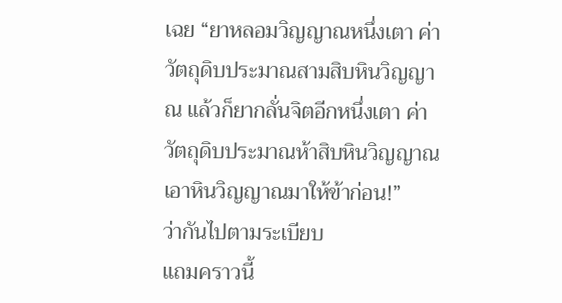เฉย “ยาหลอมวิญญาณหนึ่งเตา ค่าวัตถุดิบประมาณสามสิบหินวิญญาณ แล้วก็ยากลั่นจิตอีกหนึ่งเตา ค่าวัตถุดิบประมาณห้าสิบหินวิญญาณ เอาหินวิญญาณมาให้ข้าก่อน!”
ว่ากันไปตามระเบียบ
แถมคราวนี้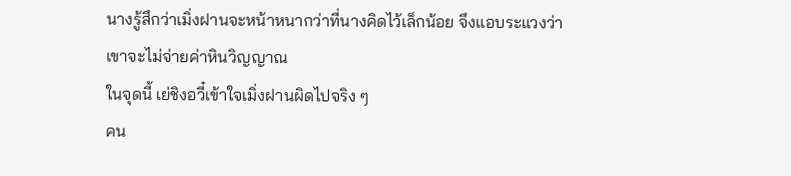นางรู้สึกว่าเมิ่งฝานจะหน้าหนากว่าที่นางคิดไว้เล็กน้อย จึงแอบระแวงว่าเขาจะไม่จ่ายค่าหินวิญญาณ
ในจุดนี้ เย่ชิงอวี๋เข้าใจเมิ่งฝานผิดไปจริง ๆ
คน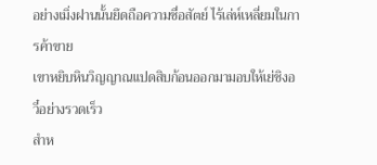อย่างเมิ่งฝานนั้นยึดถือความซื่อสัตย์ ไร้เล่ห์เหลี่ยมในการค้าขาย
เขาหยิบหินวิญญาณแปดสิบก้อนออกมามอบให้เย่ชิงอวี๋อย่างรวดเร็ว
สำห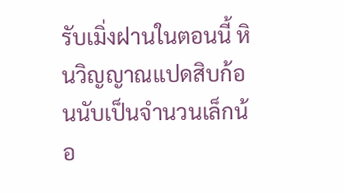รับเมิ่งฝานในตอนนี้ หินวิญญาณแปดสิบก้อนนับเป็นจำนวนเล็กน้อ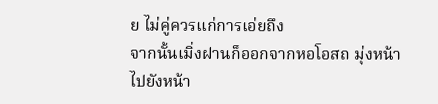ย ไม่คู่ควรแก่การเอ่ยถึง
จากนั้นเมิ่งฝานก็ออกจากหอโอสถ มุ่งหน้าไปยังหน้า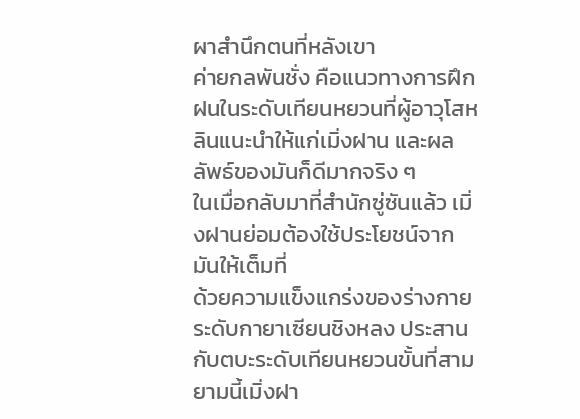ผาสำนึกตนที่หลังเขา
ค่ายกลพันชั่ง คือแนวทางการฝึกฝนในระดับเทียนหยวนที่ผู้อาวุโสหลินแนะนำให้แก่เมิ่งฝาน และผลลัพธ์ของมันก็ดีมากจริง ๆ
ในเมื่อกลับมาที่สำนักซู่ซันแล้ว เมิ่งฝานย่อมต้องใช้ประโยชน์จากมันให้เต็มที่
ด้วยความแข็งแกร่งของร่างกายระดับกายาเซียนชิงหลง ประสานกับตบะระดับเทียนหยวนขั้นที่สาม ยามนี้เมิ่งฝา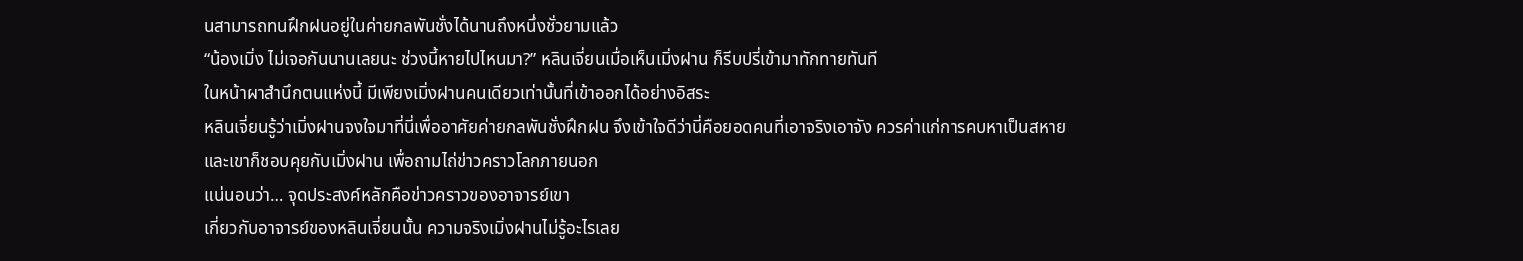นสามารถทนฝึกฝนอยู่ในค่ายกลพันชั่งได้นานถึงหนึ่งชั่วยามแล้ว
“น้องเมิ่ง ไม่เจอกันนานเลยนะ ช่วงนี้หายไปไหนมา?” หลินเจี่ยนเมื่อเห็นเมิ่งฝาน ก็รีบปรี่เข้ามาทักทายทันที
ในหน้าผาสำนึกตนแห่งนี้ มีเพียงเมิ่งฝานคนเดียวเท่านั้นที่เข้าออกได้อย่างอิสระ
หลินเจี่ยนรู้ว่าเมิ่งฝานจงใจมาที่นี่เพื่ออาศัยค่ายกลพันชั่งฝึกฝน จึงเข้าใจดีว่านี่คือยอดคนที่เอาจริงเอาจัง ควรค่าแก่การคบหาเป็นสหาย
และเขาก็ชอบคุยกับเมิ่งฝาน เพื่อถามไถ่ข่าวคราวโลกภายนอก
แน่นอนว่า… จุดประสงค์หลักคือข่าวคราวของอาจารย์เขา
เกี่ยวกับอาจารย์ของหลินเจี่ยนนั้น ความจริงเมิ่งฝานไม่รู้อะไรเลย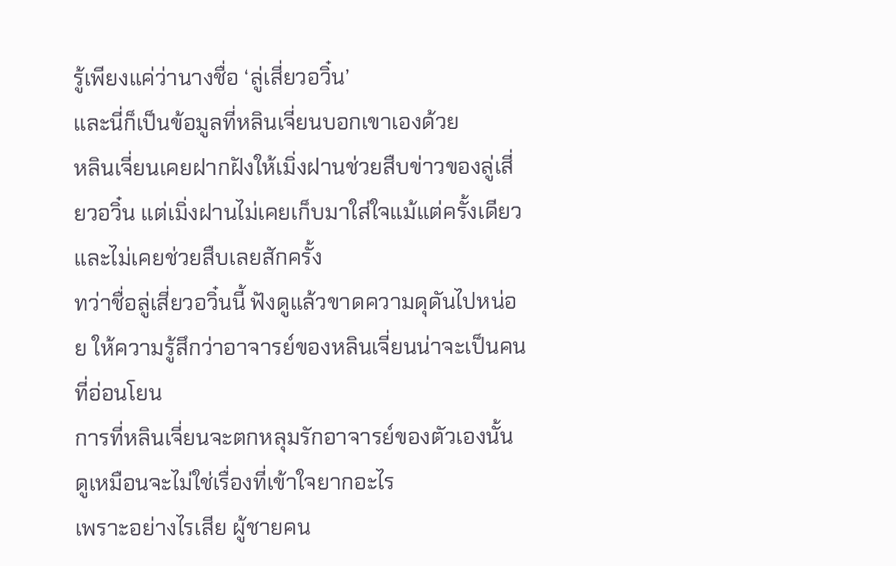รู้เพียงแค่ว่านางชื่อ ‘ลู่เสี่ยวอวิ๋น’
และนี่ก็เป็นข้อมูลที่หลินเจี่ยนบอกเขาเองด้วย
หลินเจี่ยนเคยฝากฝังให้เมิ่งฝานช่วยสืบข่าวของลู่เสี่ยวอวิ๋น แต่เมิ่งฝานไม่เคยเก็บมาใส่ใจแม้แต่ครั้งเดียว และไม่เคยช่วยสืบเลยสักครั้ง
ทว่าชื่อลู่เสี่ยวอวิ๋นนี้ ฟังดูแล้วขาดความดุดันไปหน่อย ให้ความรู้สึกว่าอาจารย์ของหลินเจี่ยนน่าจะเป็นคนที่อ่อนโยน
การที่หลินเจี่ยนจะตกหลุมรักอาจารย์ของตัวเองนั้น ดูเหมือนจะไม่ใช่เรื่องที่เข้าใจยากอะไร
เพราะอย่างไรเสีย ผู้ชายคน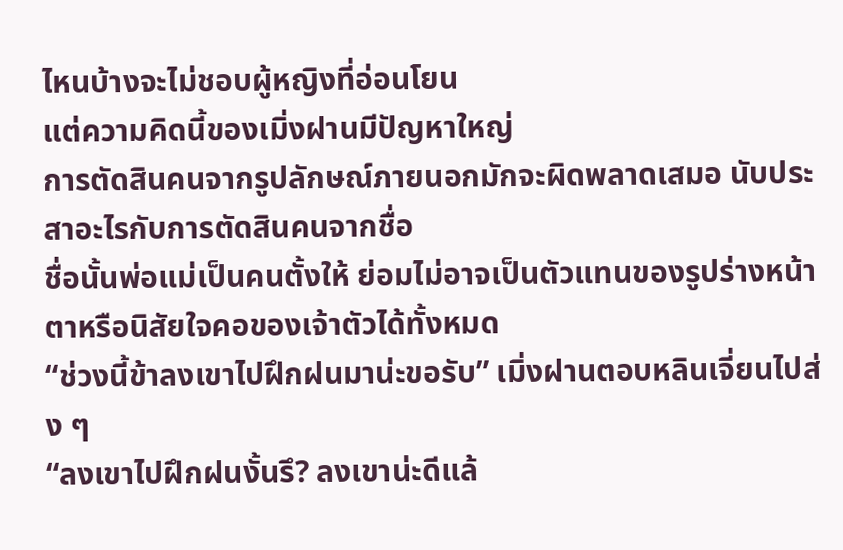ไหนบ้างจะไม่ชอบผู้หญิงที่อ่อนโยน
แต่ความคิดนี้ของเมิ่งฝานมีปัญหาใหญ่
การตัดสินคนจากรูปลักษณ์ภายนอกมักจะผิดพลาดเสมอ นับประสาอะไรกับการตัดสินคนจากชื่อ
ชื่อนั้นพ่อแม่เป็นคนตั้งให้ ย่อมไม่อาจเป็นตัวแทนของรูปร่างหน้าตาหรือนิสัยใจคอของเจ้าตัวได้ทั้งหมด
“ช่วงนี้ข้าลงเขาไปฝึกฝนมาน่ะขอรับ” เมิ่งฝานตอบหลินเจี่ยนไปส่ง ๆ
“ลงเขาไปฝึกฝนงั้นรึ? ลงเขาน่ะดีแล้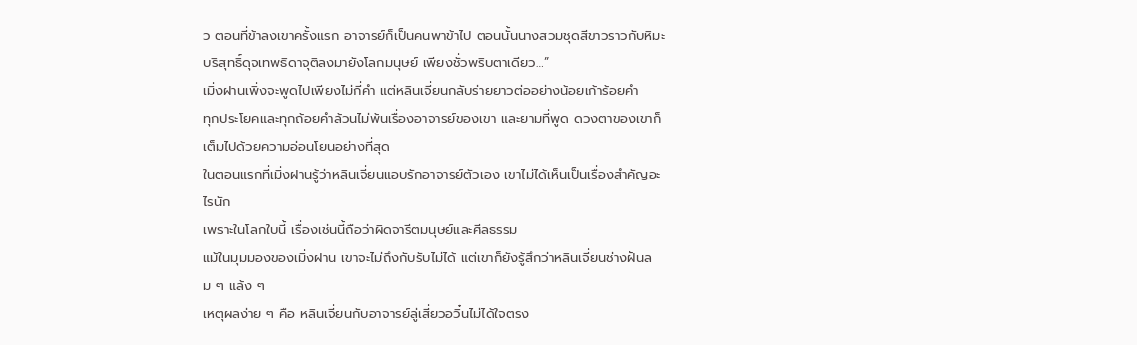ว ตอนที่ข้าลงเขาครั้งแรก อาจารย์ก็เป็นคนพาข้าไป ตอนนั้นนางสวมชุดสีขาวราวกับหิมะ บริสุทธิ์ดุจเทพธิดาจุติลงมายังโลกมนุษย์ เพียงชั่วพริบตาเดียว…”
เมิ่งฝานเพิ่งจะพูดไปเพียงไม่กี่คำ แต่หลินเจี่ยนกลับร่ายยาวต่ออย่างน้อยเก้าร้อยคำ
ทุกประโยคและทุกถ้อยคำล้วนไม่พ้นเรื่องอาจารย์ของเขา และยามที่พูด ดวงตาของเขาก็เต็มไปด้วยความอ่อนโยนอย่างที่สุด
ในตอนแรกที่เมิ่งฝานรู้ว่าหลินเจี่ยนแอบรักอาจารย์ตัวเอง เขาไม่ได้เห็นเป็นเรื่องสำคัญอะไรนัก
เพราะในโลกใบนี้ เรื่องเช่นนี้ถือว่าผิดจารีตมนุษย์และศีลธรรม
แม้ในมุมมองของเมิ่งฝาน เขาจะไม่ถึงกับรับไม่ได้ แต่เขาก็ยังรู้สึกว่าหลินเจี่ยนช่างฝันลม ๆ แล้ง ๆ
เหตุผลง่าย ๆ คือ หลินเจี่ยนกับอาจารย์ลู่เสี่ยวอวิ๋นไม่ได้ใจตรง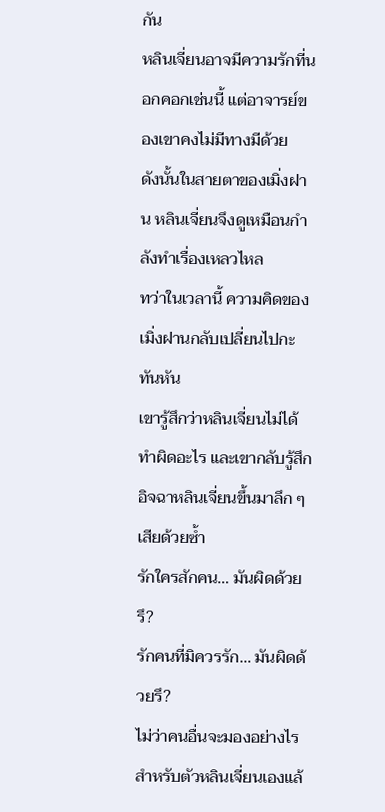กัน
หลินเจี่ยนอาจมีความรักที่นอกคอกเช่นนี้ แต่อาจารย์ของเขาคงไม่มีทางมีด้วย
ดังนั้นในสายตาของเมิ่งฝาน หลินเจี่ยนจึงดูเหมือนกำลังทำเรื่องเหลวไหล
ทว่าในเวลานี้ ความคิดของเมิ่งฝานกลับเปลี่ยนไปกะทันหัน
เขารู้สึกว่าหลินเจี่ยนไม่ได้ทำผิดอะไร และเขากลับรู้สึกอิจฉาหลินเจี่ยนขึ้นมาลึก ๆ เสียด้วยซ้ำ
รักใครสักคน… มันผิดด้วยรึ?
รักคนที่มิควรรัก… มันผิดด้วยรึ?
ไม่ว่าคนอื่นจะมองอย่างไร สำหรับตัวหลินเจี่ยนเองแล้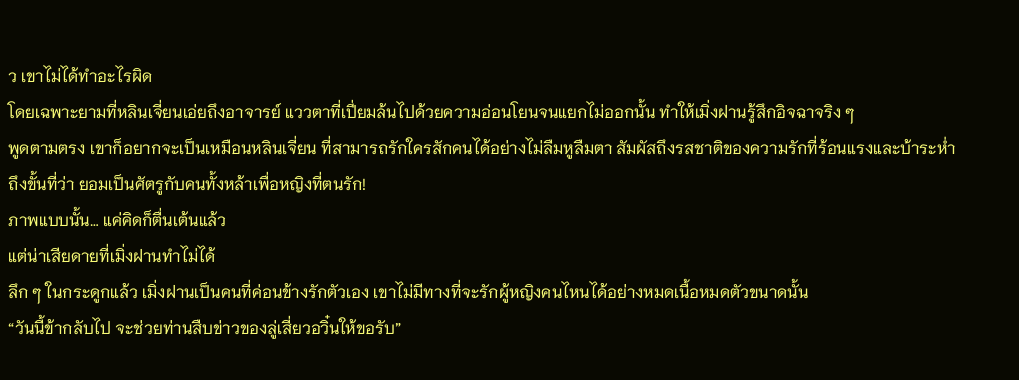ว เขาไม่ได้ทำอะไรผิด
โดยเฉพาะยามที่หลินเจี่ยนเอ่ยถึงอาจารย์ แววตาที่เปี่ยมล้นไปด้วยความอ่อนโยนจนแยกไม่ออกนั้น ทำให้เมิ่งฝานรู้สึกอิจฉาจริง ๆ
พูดตามตรง เขาก็อยากจะเป็นเหมือนหลินเจี่ยน ที่สามารถรักใครสักคนได้อย่างไม่ลืมหูลืมตา สัมผัสถึงรสชาติของความรักที่ร้อนแรงและบ้าระห่ำ
ถึงขั้นที่ว่า ยอมเป็นศัตรูกับคนทั้งหล้าเพื่อหญิงที่ตนรัก!
ภาพแบบนั้น… แค่คิดก็ตื่นเต้นแล้ว
แต่น่าเสียดายที่เมิ่งฝานทำไม่ได้
ลึก ๆ ในกระดูกแล้ว เมิ่งฝานเป็นคนที่ค่อนข้างรักตัวเอง เขาไม่มีทางที่จะรักผู้หญิงคนไหนได้อย่างหมดเนื้อหมดตัวขนาดนั้น
“วันนี้ข้ากลับไป จะช่วยท่านสืบข่าวของลู่เสี่ยวอวิ๋นให้ขอรับ”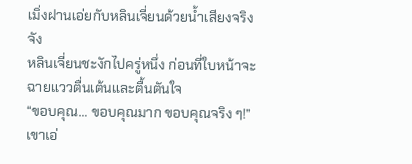เมิ่งฝานเอ่ยกับหลินเจี่ยนด้วยน้ำเสียงจริงจัง
หลินเจี่ยนชะงักไปครู่หนึ่ง ก่อนที่ใบหน้าจะฉายแววตื่นเต้นและตื้นตันใจ
“ขอบคุณ… ขอบคุณมาก ขอบคุณจริง ๆ!” เขาเอ่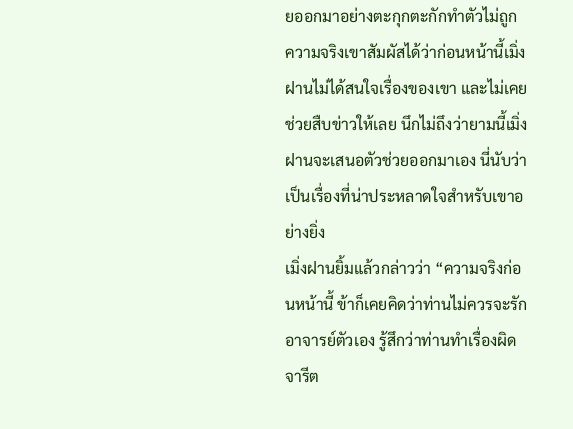ยออกมาอย่างตะกุกตะกักทำตัวไม่ถูก
ความจริงเขาสัมผัสได้ว่าก่อนหน้านี้เมิ่งฝานไม่ได้สนใจเรื่องของเขา และไม่เคยช่วยสืบข่าวให้เลย นึกไม่ถึงว่ายามนี้เมิ่งฝานจะเสนอตัวช่วยออกมาเอง นี่นับว่าเป็นเรื่องที่น่าประหลาดใจสำหรับเขาอย่างยิ่ง
เมิ่งฝานยิ้มแล้วกล่าวว่า “ความจริงก่อนหน้านี้ ข้าก็เคยคิดว่าท่านไม่ควรจะรักอาจารย์ตัวเอง รู้สึกว่าท่านทำเรื่องผิดจารีต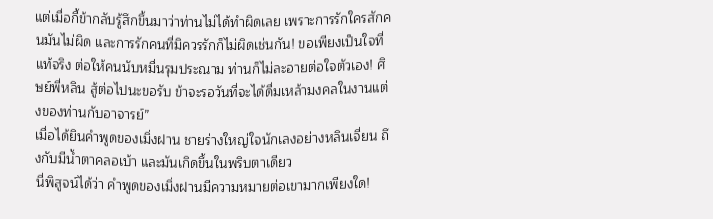แต่เมื่อกี้ข้ากลับรู้สึกขึ้นมาว่าท่านไม่ได้ทำผิดเลย เพราะการรักใครสักคนมันไม่ผิด และการรักคนที่มิควรรักก็ไม่ผิดเช่นกัน! ขอเพียงเป็นใจที่แท้จริง ต่อให้คนนับหมื่นรุมประณาม ท่านก็ไม่ละอายต่อใจตัวเอง! ศิษย์พี่หลิน สู้ต่อไปนะขอรับ ข้าจะรอวันที่จะได้ดื่มเหล้ามงคลในงานแต่งของท่านกับอาจารย์”
เมื่อได้ยินคำพูดของเมิ่งฝาน ชายร่างใหญ่ใจนักเลงอย่างหลินเจี่ยน ถึงกับมีน้ำตาคลอเบ้า และมันเกิดขึ้นในพริบตาเดียว
นี่พิสูจน์ได้ว่า คำพูดของเมิ่งฝานมีความหมายต่อเขามากเพียงใด!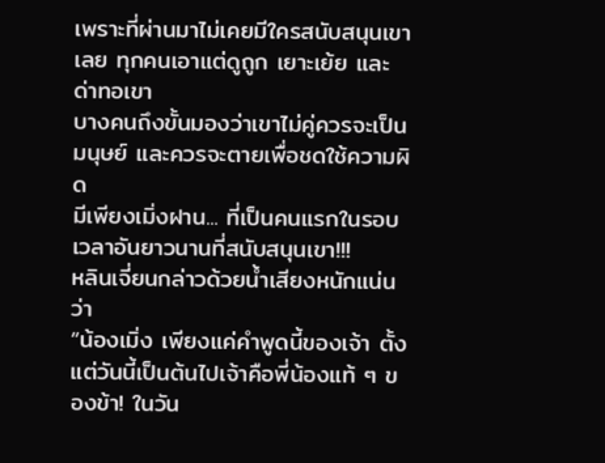เพราะที่ผ่านมาไม่เคยมีใครสนับสนุนเขาเลย ทุกคนเอาแต่ดูถูก เยาะเย้ย และด่าทอเขา
บางคนถึงขั้นมองว่าเขาไม่คู่ควรจะเป็นมนุษย์ และควรจะตายเพื่อชดใช้ความผิด
มีเพียงเมิ่งฝาน... ที่เป็นคนแรกในรอบเวลาอันยาวนานที่สนับสนุนเขา!!!
หลินเจี่ยนกล่าวด้วยน้ำเสียงหนักแน่นว่า
“น้องเมิ่ง เพียงแค่คำพูดนี้ของเจ้า ตั้งแต่วันนี้เป็นต้นไปเจ้าคือพี่น้องแท้ ๆ ของข้า! ในวัน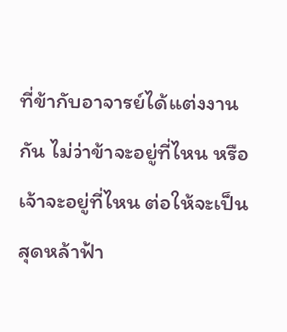ที่ข้ากับอาจารย์ได้แต่งงานกัน ไม่ว่าข้าจะอยู่ที่ไหน หรือเจ้าจะอยู่ที่ไหน ต่อให้จะเป็นสุดหล้าฟ้า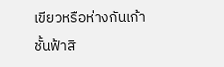เขียวหรือห่างกันเก้าชั้นฟ้าสิ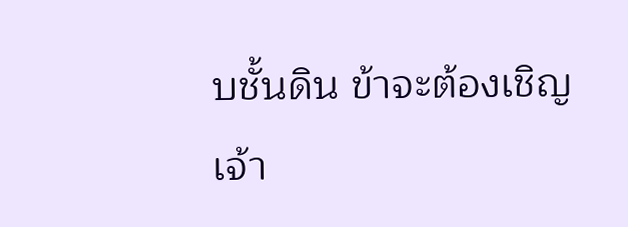บชั้นดิน ข้าจะต้องเชิญเจ้า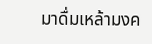มาดื่มเหล้ามงค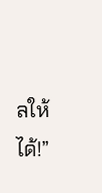ลให้ได้!”